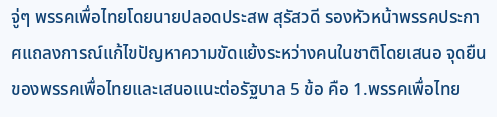จู่ๆ พรรคเพื่อไทยโดยนายปลอดประสพ สุรัสวดี รองหัวหน้าพรรคประกาศแถลงการณ์แก้ไขปัญหาความขัดแย้งระหว่างคนในชาติโดยเสนอ จุดยืนของพรรคเพื่อไทยและเสนอแนะต่อรัฐบาล 5 ข้อ คือ 1.พรรคเพื่อไทย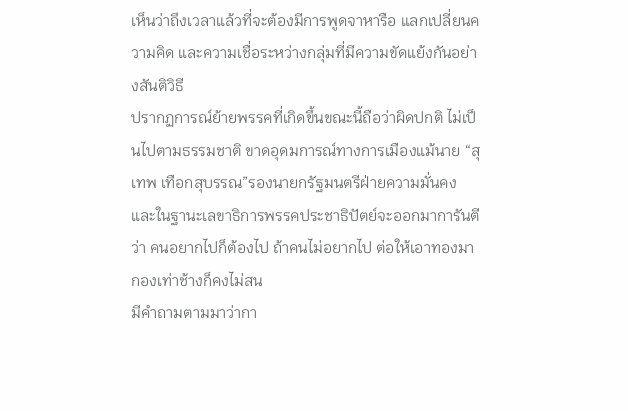เห็นว่าถึงเวลาแล้วที่จะต้องมีการพูดจาหารือ แลกเปลี่ยนความคิด และความเชื่อระหว่างกลุ่มที่มีความขัดแย้งกันอย่างสันติวิธี
ปรากฏการณ์ย้ายพรรคที่เกิดขึ้นขณะนี้ถือว่าผิดปกติ ไม่เป็นไปตามธรรมชาติ ขาดอุดมการณ์ทางการเมืองแม้นาย “สุเทพ เทือกสุบรรณ”รองนายกรัฐมนตรีฝ่ายความมั่นคงและในฐานะเลขาธิการพรรคประชาธิปัตย์จะออกมาการันตีว่า คนอยากไปก็ต้องไป ถ้าคนไม่อยากไป ต่อให้เอาทองมากองเท่าช้างก็คงไม่สน
มีคำถามตามมาว่ากา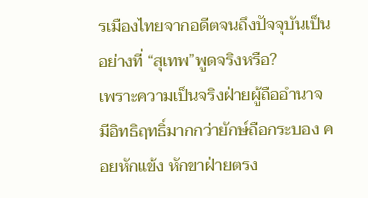รเมืองไทยจากอดีตจนถึงปัจจุบันเป็นอย่างที่ “สุเทพ”พูดจริงหรือ?
เพราะความเป็นจริงฝ่ายผู้ถืออำนาจ มีอิทธิฤทธิ์มากกว่ายักษ์ถือกระบอง คอยหักแข้ง หักขาฝ่ายตรง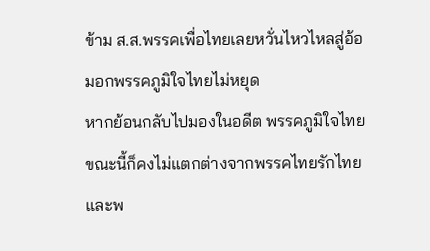ข้าม ส.ส.พรรคเพื่อไทยเลยหวั่นไหวไหลสู่อ้อมอกพรรคภูมิใจไทยไม่หยุด
หากย้อนกลับไปมองในอดีต พรรคภูมิใจไทยขณะนี้ก็คงไม่แตกต่างจากพรรคไทยรักไทยและพ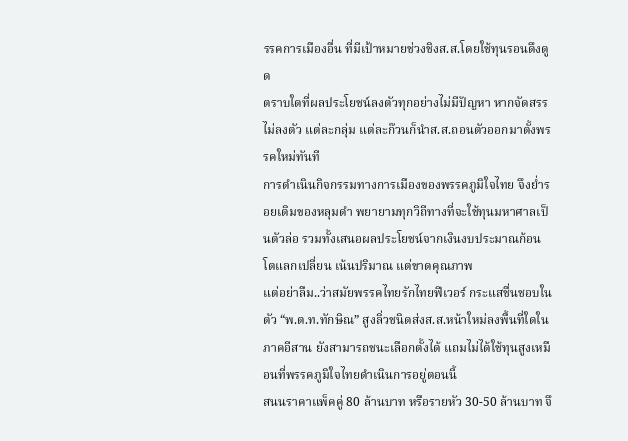รรคการเมืองอื่น ที่มีเป้าหมายช่วงชิงส.ส.โดยใช้ทุนรอนดึงดูด
ตราบใดที่ผลประโยชน์ลงตัวทุกอย่างไม่มีปัญหา หากจัดสรรไม่ลงตัว แต่ละกลุ่ม แต่ละก๊วนก็นำส.ส.ถอนตัวออกมาตั้งพรรคใหม่ทันที
การดำเนินกิจกรรมทางการเมืองของพรรคภูมิใจไทย จึงย่ำรอยเดิมของหลุมดำ พยายามทุกวิถีทางที่จะใช้ทุนมหาศาลเป็นตัวล่อ รวมทั้งเสนอผลประโยชน์จากเงินงบประมาณก้อนโตแลกเปลี่ยน เน้นปริมาณ แต่ขาดคุณภาพ
แต่อย่าลืม..ว่าสมัยพรรคไทยรักไทยฟีเวอร์ กระแสชื่นชอบในตัว “พ.ต.ท.ทักษิณ” สูงลิ่วชนิดส่งส.ส.หน้าใหม่ลงพื้นที่ใดในภาคอีสาน ยังสามารถชนะเลือกตั้งได้ แถมไม่ได้ใช้ทุนสูงเหมือนที่พรรคภูมิใจไทยดำเนินการอยู่ตอนนี้
สนนราคาแพ็คคู่ 80 ล้านบาท หรือรายหัว 30-50 ล้านบาท จึ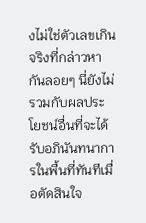งไม่ใช่ตัวเลขเกินจริงที่กล่าวหากันลอยๆ นี่ยังไม่รวมกับผลประโยชน์อื่นที่จะได้รับอภินันทนาการในพื้นที่ทันทีเมื่อตัดสินใจ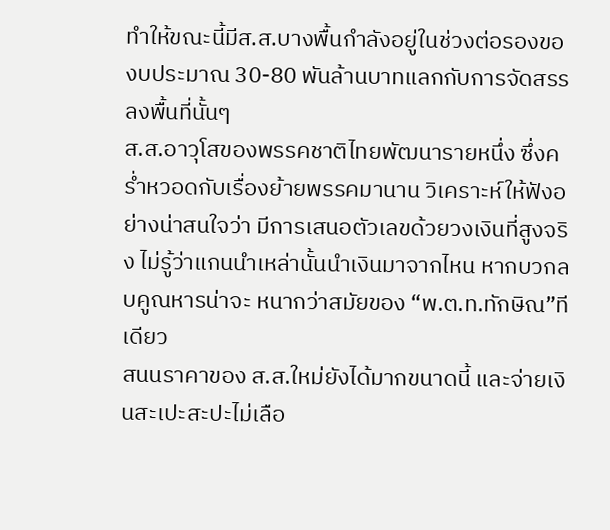ทำให้ขณะนี้มีส.ส.บางพื้นกำลังอยู่ในช่วงต่อรองของบประมาณ 30-80 พันล้านบาทแลกกับการจัดสรรลงพื้นที่นั้นๆ
ส.ส.อาวุโสของพรรคชาติไทยพัฒนารายหนึ่ง ซึ่งคร่ำหวอดกับเรื่องย้ายพรรคมานาน วิเคราะห์ให้ฟังอย่างน่าสนใจว่า มีการเสนอตัวเลขด้วยวงเงินที่สูงจริง ไม่รู้ว่าแกนนำเหล่านั้นนำเงินมาจากไหน หากบวกลบคูณหารน่าจะ หนากว่าสมัยของ “พ.ต.ท.ทักษิณ”ทีเดียว
สนนราคาของ ส.ส.ใหม่ยังได้มากขนาดนี้ และจ่ายเงินสะเปะสะปะไม่เลือ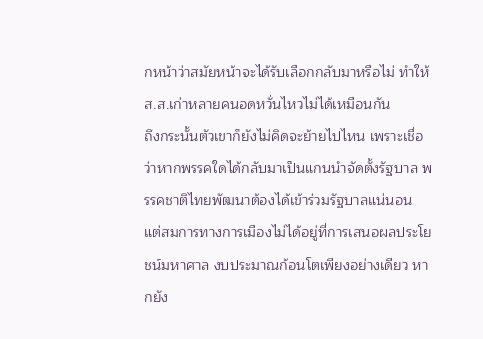กหน้าว่าสมัยหน้าจะได้รับเลือกกลับมาหรือไม่ ทำให้ส.ส.เก่าหลายคนอดหวั่นไหวไม่ได้เหมือนกัน
ถึงกระนั้นตัวเขาก็ยังไม่คิดจะย้ายไปไหน เพราะเชื่อว่าหากพรรคใดได้กลับมาเป็นแกนนำจัดตั้งรัฐบาล พรรคชาติไทยพัฒนาต้องได้เข้าร่วมรัฐบาลแน่นอน
แต่สมการทางการเมืองไม่ได้อยู่ที่การเสนอผลประโยชน์มหาศาล งบประมาณก้อนโตเพียงอย่างเดียว หากยัง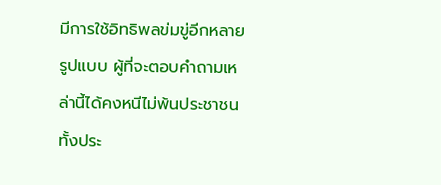มีการใช้อิทธิพลข่มขู่อีกหลายรูปแบบ ผู้ที่จะตอบคำถามเหล่านี้ได้คงหนีไม่พ้นประชาชนทั้งประ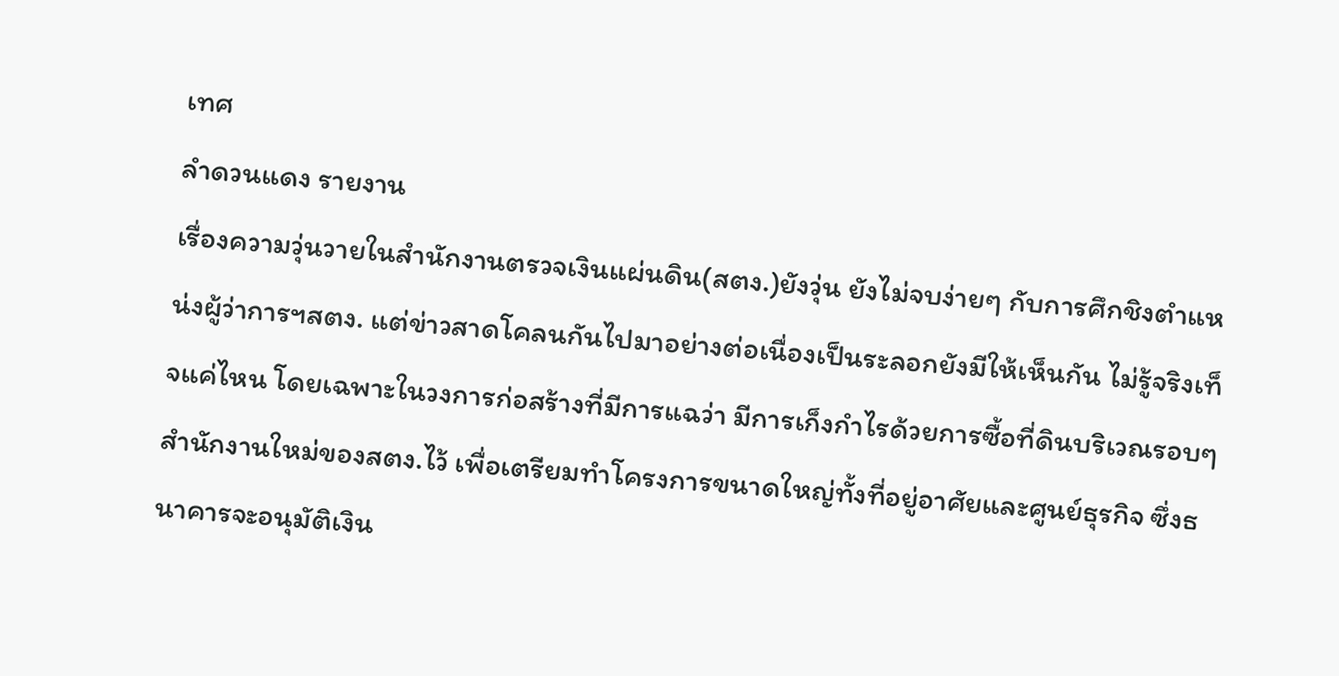เทศ
ลำดวนแดง รายงาน
เรื่องความวุ่นวายในสำนักงานตรวจเงินแผ่นดิน(สตง.)ยังวุ่น ยังไม่จบง่ายๆ กับการศึกชิงตำแหน่งผู้ว่าการฯสตง. แต่ข่าวสาดโคลนกันไปมาอย่างต่อเนื่องเป็นระลอกยังมีให้เห็นกัน ไม่รู้จริงเท็จแค่ไหน โดยเฉพาะในวงการก่อสร้างที่มีการแฉว่า มีการเก็งกำไรด้วยการซื้อที่ดินบริเวณรอบๆ สำนักงานใหม่ของสตง.ไว้ เพื่อเตรียมทำโครงการขนาดใหญ่ทั้งที่อยู่อาศัยและศูนย์ธุรกิจ ซึ่งธนาคารจะอนุมัติเงิน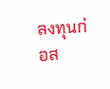ลงทุนก่อส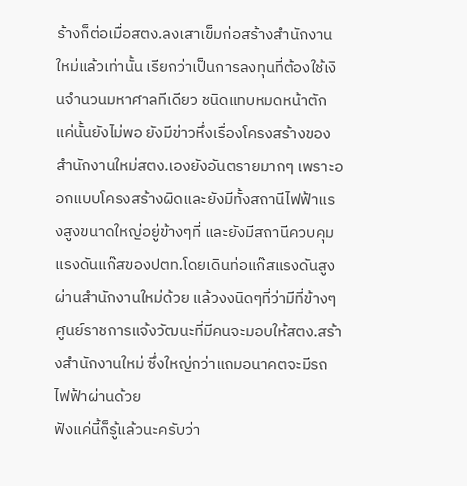ร้างก็ต่อเมื่อสตง.ลงเสาเข็มก่อสร้างสำนักงานใหม่แล้วเท่านั้น เรียกว่าเป็นการลงทุนที่ต้องใช้เงินจำนวนมหาศาลทีเดียว ชนิดแทบหมดหน้าตัก
แค่นั้นยังไม่พอ ยังมีข่าวหึ่งเรื่องโครงสร้างของสำนักงานใหม่สตง.เองยังอันตรายมากๆ เพราะออกแบบโครงสร้างผิดและยังมีทั้งสถานีไฟฟ้าแรงสูงขนาดใหญ่อยู่ข้างๆที่ และยังมีสถานีควบคุมแรงดันแก๊สของปตท.โดยเดินท่อแก๊สแรงดันสูงผ่านสำนักงานใหม่ด้วย แล้วงงนิดๆที่ว่ามีที่ข้างๆศูนย์ราชการแจ้งวัฒนะที่มีคนจะมอบให้สตง.สร้างสำนักงานใหม่ ซึ่งใหญ่กว่าแถมอนาคตจะมีรถไฟฟ้าผ่านด้วย
ฟังแค่นี้ก็รู้แล้วนะครับว่า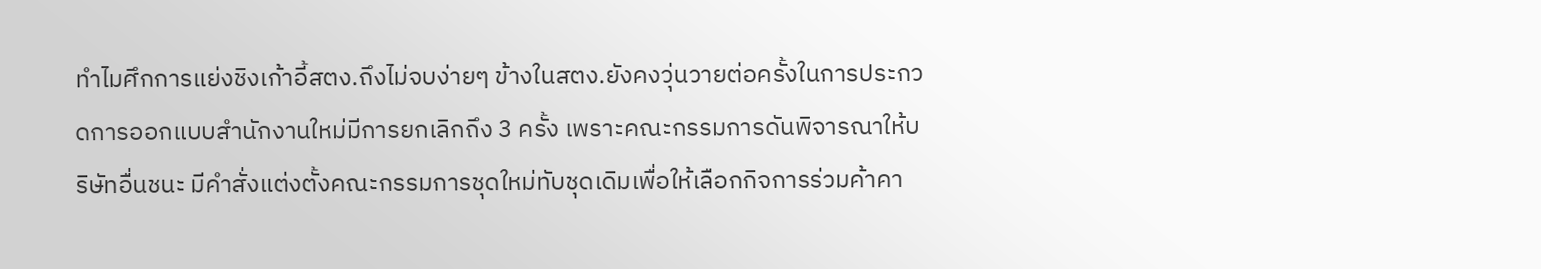ทำไมศึกการแย่งชิงเก้าอี้สตง.ถึงไม่จบง่ายๆ ข้างในสตง.ยังคงวุ่นวายต่อครั้งในการประกวดการออกแบบสำนักงานใหม่มีการยกเลิกถึง 3 ครั้ง เพราะคณะกรรมการดันพิจารณาให้บริษัทอื่นชนะ มีคำสั่งแต่งตั้งคณะกรรมการชุดใหม่ทับชุดเดิมเพื่อให้เลือกกิจการร่วมค้าคา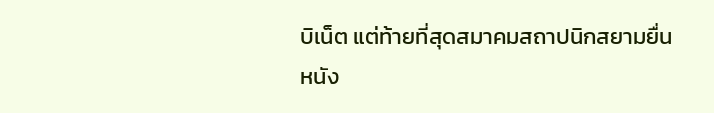บิเน็ต แต่ท้ายที่สุดสมาคมสถาปนิกสยามยื่นหนัง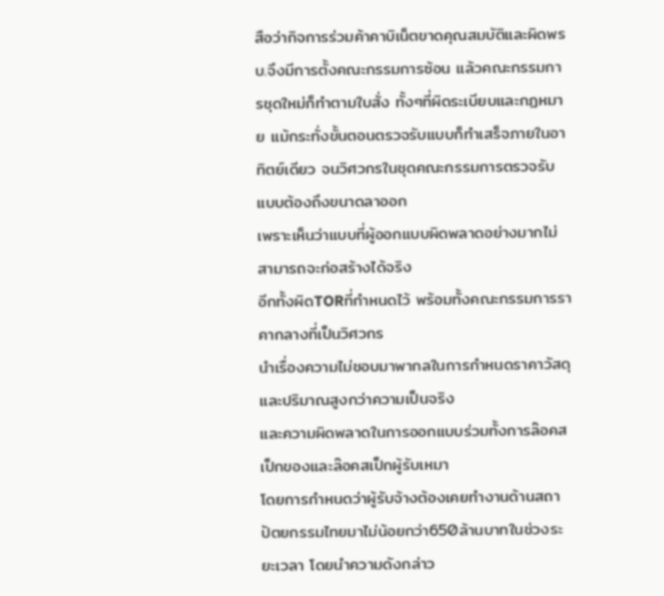สือว่ากิจการร่วมค้าคาบิเน็ตขาดคุณสมบัติและผิดพรบ.จึงมีการตั้งคณะกรรมการซ้อน แล้วคณะกรรมการชุดใหม่ก็ทำตามใบสั่ง ทั้งๆที่ผิดระเบียบและกฏหมาย แม้กระทั่งขั้นตอนตรวจรับแบบก็ทำเสร็จภายในอาทิตย์เดียว จนวิศวกรในชุดคณะกรรมการตรวจรับแบบต้องถึงขนาดลาออก
เพราะเห็นว่าแบบที่ผู้ออกแบบผิดพลาดอย่างมากไม่สามารถจะก่อสร้างได้จริง
อีกทั้งผิดTORที่กำหนดไว้ พร้อมทั้งคณะกรรมการราคากลางที่เป็นวิศวกร
นำเรื่องความไม่ชอบมาพากลในการกำหนดราคาวัสดุและปริมาณสูงกว่าความเป็นจริง
และความผิดพลาดในการออกแบบร่วมทั้งการล๊อคสเป็กของและล๊อคสเป็กผู้รับเหมา
โดยการกำหนดว่าผู้รับจ้างต้องเคยทำงานด้านสถาปัตยกรรมไทยมาไม่น้อยกว่า650ล้านบาทในช่วงระยะเวลา โดยนำความดังกล่าว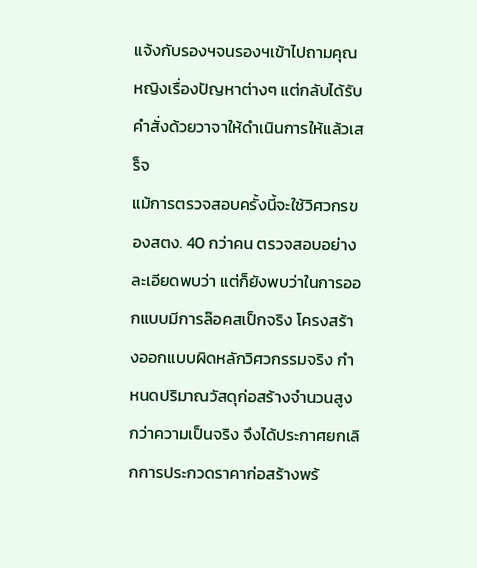แจ้งกับรองฯจนรองฯเข้าไปถามคุณหญิงเรื่องปัญหาต่างๆ แต่กลับได้รับคำสั่งด้วยวาจาให้ดำเนินการให้แล้วเสร็จ
แม้การตรวจสอบครั้งนี้จะใช้วิศวกรของสตง. 40 กว่าคน ตรวจสอบอย่างละเอียดพบว่า แต่ก็ยังพบว่าในการออกแบบมีการล๊อคสเป็กจริง โครงสร้างออกแบบผิดหลักวิศวกรรมจริง กำหนดปริมาณวัสดุก่อสร้างจำนวนสูงกว่าความเป็นจริง จึงได้ประกาศยกเลิกการประกวดราคาก่อสร้างพร้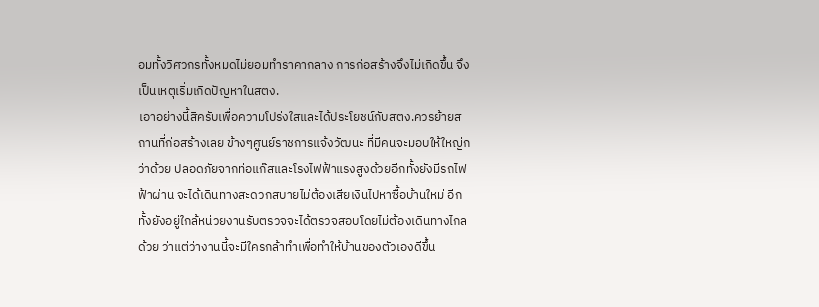อมทั้งวิศวกรทั้งหมดไม่ยอมทำราคากลาง การก่อสร้างจึงไม่เกิดขึ้น จึงเป็นเหตุเริ่มเกิดปัญหาในสตง.
เอาอย่างนี้สิครับเพื่อความโปร่งใสและได้ประโยชน์กับสตง.ควรย้ายสถานที่ก่อสร้างเลย ข้างๆศูนย์ราชการแจ้งวัฒนะ ที่มีคนจะมอบให้ใหญ่กว่าด้วย ปลอดภัยจากท่อแก๊สและโรงไฟฟ้าแรงสูงด้วยอีกทั้งยังมีรถไฟฟ้าผ่าน จะได้เดินทางสะดวกสบายไม่ต้องเสียเงินไปหาซื้อบ้านใหม่ อีกทั้งยังอยู่ใกล้หน่วยงานรับตรวจจะได้ตรวจสอบโดยไม่ต้องเดินทางไกลด้วย ว่าแต่ว่างานนี้จะมีใครกล้าทำเพื่อทำให้บ้านของตัวเองดีขึ้น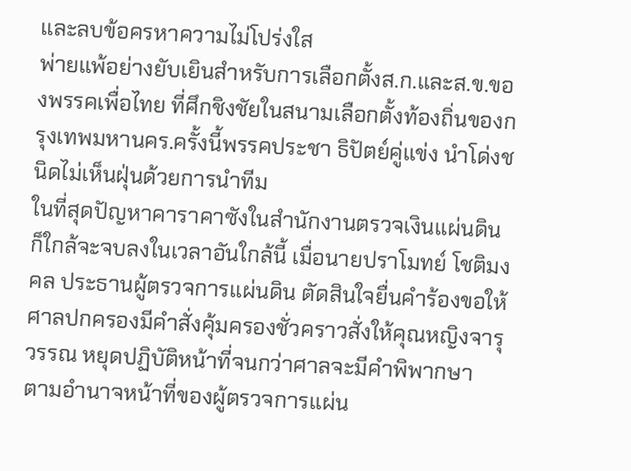และลบข้อครหาความไม่โปร่งใส
พ่ายแพ้อย่างยับเยินสำหรับการเลือกตั้งส.ก.และส.ข.ของพรรคเพื่อไทย ที่ศึกชิงชัยในสนามเลือกตั้งท้องถิ่นของกรุงเทพมหานคร.ครั้งนี้พรรคประชา ธิปัตย์คู่แข่ง นำโด่งชนิดไม่เห็นฝุ่นด้วยการนำทีม
ในที่สุดปัญหาคาราคาซังในสำนักงานตรวจเงินแผ่นดิน ก็ใกล้จะจบลงในเวลาอันใกล้นี้ เมื่อนายปราโมทย์ โชติมงคล ประธานผู้ตรวจการแผ่นดิน ตัดสินใจยื่นคำร้องขอให้ศาลปกครองมีคำสั่งคุ้มครองชั่วคราวสั่งให้คุณหญิงจารุวรรณ หยุดปฏิบัติหน้าที่จนกว่าศาลจะมีคำพิพากษา
ตามอำนาจหน้าที่ของผู้ตรวจการแผ่น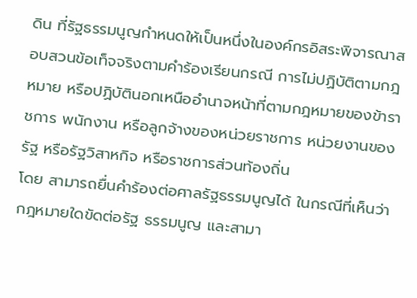ดิน ที่รัฐธรรมนูญกำหนดให้เป็นหนึ่งในองค์กรอิสระพิจารณาสอบสวนข้อเท็จจริงตามคำร้องเรียนกรณี การไม่ปฏิบัติตามกฎหมาย หรือปฏิบัตินอกเหนืออำนาจหน้าที่ตามกฎหมายของข้าราชการ พนักงาน หรือลูกจ้างของหน่วยราชการ หน่วยงานของรัฐ หรือรัฐวิสาหกิจ หรือราชการส่วนท้องถิ่น
โดย สามารถยื่นคำร้องต่อศาลรัฐธรรมนูญได้ ในกรณีที่เห็นว่ากฎหมายใดขัดต่อรัฐ ธรรมนูญ และสามา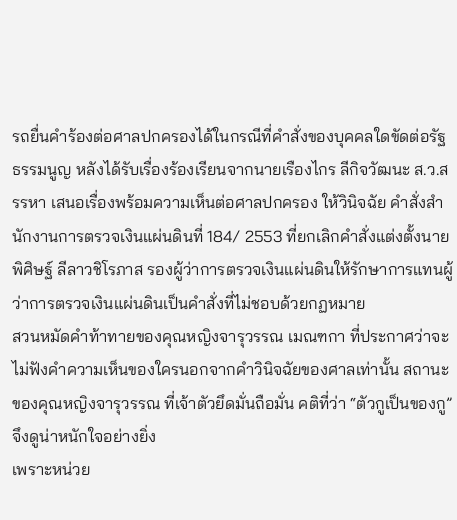รถยื่นคำร้องต่อศาลปกครองได้ในกรณีที่คำสั่งของบุคคลใดขัดต่อรัฐ ธรรมนูญ หลังได้รับเรื่องร้องเรียนจากนายเรืองไกร ลีกิจวัฒนะ ส.ว.สรรหา เสนอเรื่องพร้อมความเห็นต่อศาลปกครอง ให้วินิจฉัย คำสั่งสำนักงานการตรวจเงินแผ่นดินที่ 184/ 2553 ที่ยกเลิกคำสั่งแต่งตั้งนายพิศิษฐ์ ลีลาวชิโรภาส รองผู้ว่าการตรวจเงินแผ่นดินให้รักษาการแทนผู้ว่าการตรวจเงินแผ่นดินเป็นคำสั่งที่ไม่ชอบด้วยกฏหมาย
สวนหมัดคำท้าทายของคุณหญิงจารุวรรณ เมณฑกา ที่ประกาศว่าจะไม่ฟังคำความเห็นของใครนอกจากคำวินิจฉัยของศาลเท่านั้น สถานะของคุณหญิงจารุวรรณ ที่เจ้าตัวยึดมั่นถือมั่น คติที่ว่า “ตัวกูเป็นของกู” จึงดูน่าหนักใจอย่างยิ่ง
เพราะหน่วย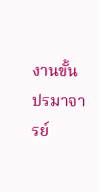งานขั้นปรมาจารย์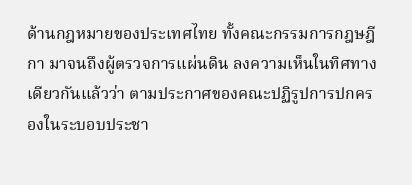ด้านกฎหมายของประเทศไทย ทั้งคณะกรรมการกฎษฎีกา มาจนถึงผู้ตรวจการแผ่นดิน ลงความเห็นในทิศทางเดียวกันแล้วว่า ตามประกาศของคณะปฏิรูปการปกครองในระบอบประชา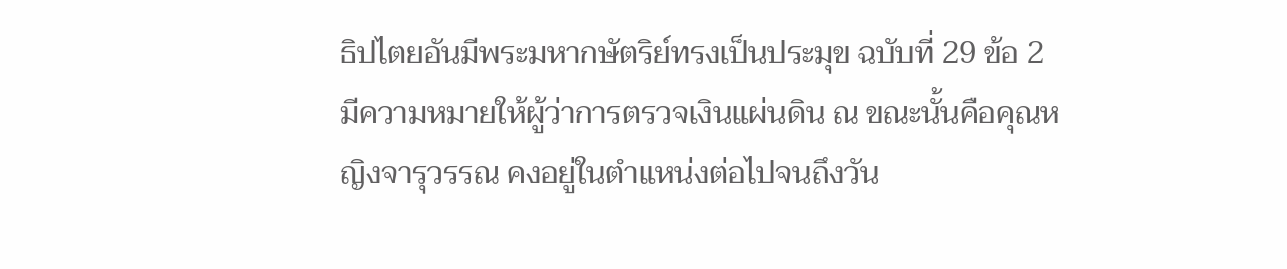ธิปไตยอันมีพระมหากษัตริย์ทรงเป็นประมุข ฉบับที่ 29 ข้อ 2 มีความหมายให้ผู้ว่าการตรวจเงินแผ่นดิน ณ ขณะนั้นคือคุณหญิงจารุวรรณ คงอยู่ในตำแหน่งต่อไปจนถึงวัน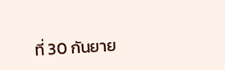ที่ 30 กันยาย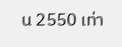น 2550 เท่า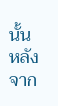นั้น
หลังจาก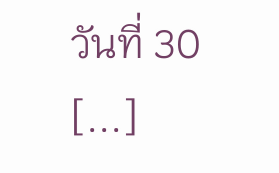วันที่ 30 [...]